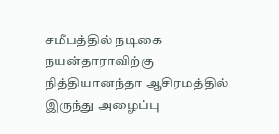சமீபத்தில் நடிகை நயன்தாராவிற்கு நித்தியானந்தா ஆசிரமத்தில் இருந்து அழைப்பு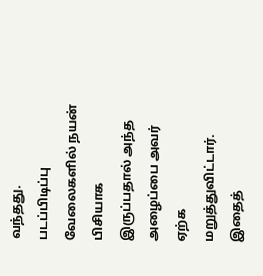வந்தது.
படப்பிடிப்பு வேலைகளில் நயன் பிசியாக இருப்பதால் அந்த அழைப்பை அவர் ஏற்க மறுத்துவிட்டார்.
இதைத்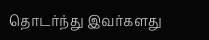தொடர்ந்து இவர்களது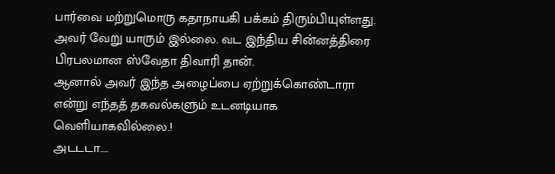பார்வை மற்றுமொரு கதாநாயகி பக்கம் திரும்பியுள்ளது.
அவர் வேறு யாரும் இல்லை. வட இந்திய சின்னத்திரை பிரபலமான ஸ்வேதா திவாரி தான்.
ஆனால் அவர் இந்த அழைப்பை ஏற்றுக்கொண்டாரா என்று எந்தத் தகவல்களும் உடனடியாக வெளியாகவில்லை.!
அடடடா....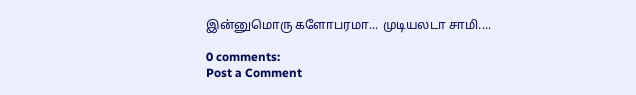இன்னுமொரு களோபரமா... முடியலடா சாமி....

0 comments:
Post a Comment